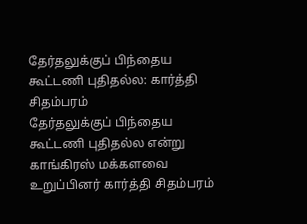தேர்தலுக்குப் பிந்தைய கூட்டணி புதிதல்ல: கார்த்தி சிதம்பரம்
தேர்தலுக்குப் பிந்தைய கூட்டணி புதிதல்ல என்று காங்கிரஸ் மக்களவை உறுப்பினர் கார்த்தி சிதம்பரம்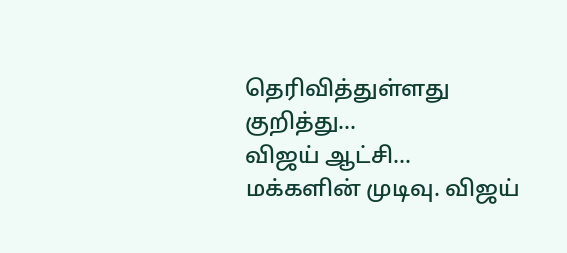தெரிவித்துள்ளது குறித்து...
விஜய் ஆட்சி... மக்களின் முடிவு. விஜய்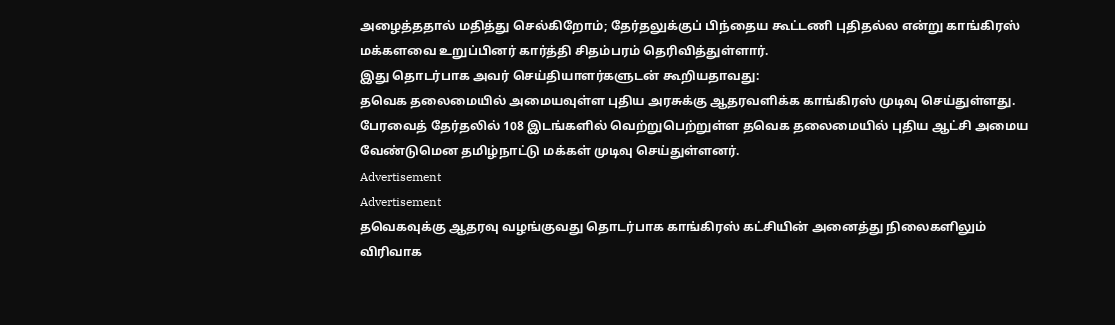அழைத்ததால் மதித்து செல்கிறோம்; தேர்தலுக்குப் பிந்தைய கூட்டணி புதிதல்ல என்று காங்கிரஸ் மக்களவை உறுப்பினர் கார்த்தி சிதம்பரம் தெரிவித்துள்ளார்.
இது தொடர்பாக அவர் செய்தியாளர்களுடன் கூறியதாவது:
தவெக தலைமையில் அமையவுள்ள புதிய அரசுக்கு ஆதரவளிக்க காங்கிரஸ் முடிவு செய்துள்ளது. பேரவைத் தேர்தலில் 108 இடங்களில் வெற்றுபெற்றுள்ள தவெக தலைமையில் புதிய ஆட்சி அமைய வேண்டுமென தமிழ்நாட்டு மக்கள் முடிவு செய்துள்ளனர்.
Advertisement
Advertisement
தவெகவுக்கு ஆதரவு வழங்குவது தொடர்பாக காங்கிரஸ் கட்சியின் அனைத்து நிலைகளிலும் விரிவாக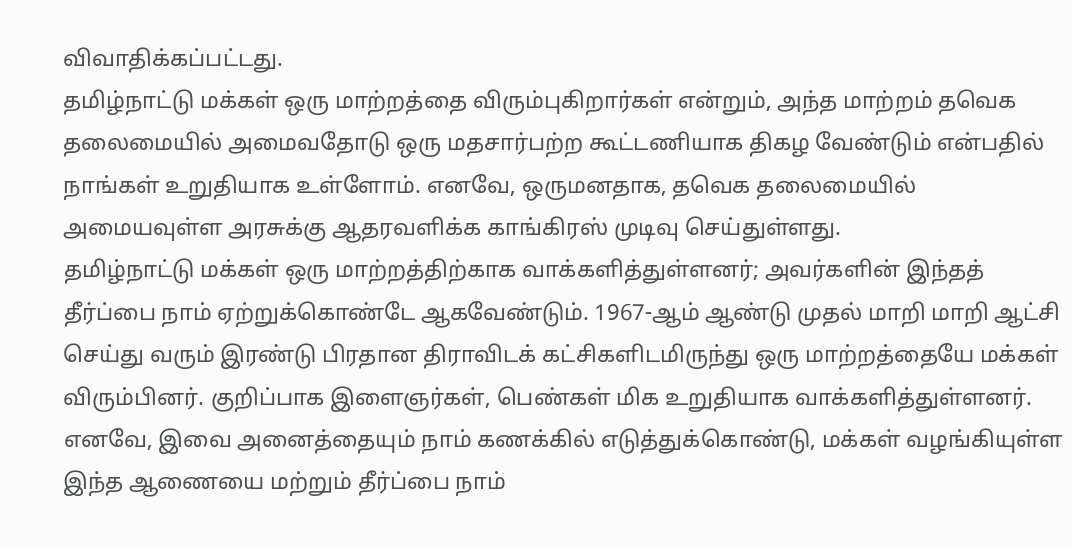விவாதிக்கப்பட்டது.
தமிழ்நாட்டு மக்கள் ஒரு மாற்றத்தை விரும்புகிறார்கள் என்றும், அந்த மாற்றம் தவெக தலைமையில் அமைவதோடு ஒரு மதசார்பற்ற கூட்டணியாக திகழ வேண்டும் என்பதில் நாங்கள் உறுதியாக உள்ளோம். எனவே, ஒருமனதாக, தவெக தலைமையில் அமையவுள்ள அரசுக்கு ஆதரவளிக்க காங்கிரஸ் முடிவு செய்துள்ளது.
தமிழ்நாட்டு மக்கள் ஒரு மாற்றத்திற்காக வாக்களித்துள்ளனர்; அவர்களின் இந்தத் தீர்ப்பை நாம் ஏற்றுக்கொண்டே ஆகவேண்டும். 1967-ஆம் ஆண்டு முதல் மாறி மாறி ஆட்சி செய்து வரும் இரண்டு பிரதான திராவிடக் கட்சிகளிடமிருந்து ஒரு மாற்றத்தையே மக்கள் விரும்பினர். குறிப்பாக இளைஞர்கள், பெண்கள் மிக உறுதியாக வாக்களித்துள்ளனர்.
எனவே, இவை அனைத்தையும் நாம் கணக்கில் எடுத்துக்கொண்டு, மக்கள் வழங்கியுள்ள இந்த ஆணையை மற்றும் தீர்ப்பை நாம்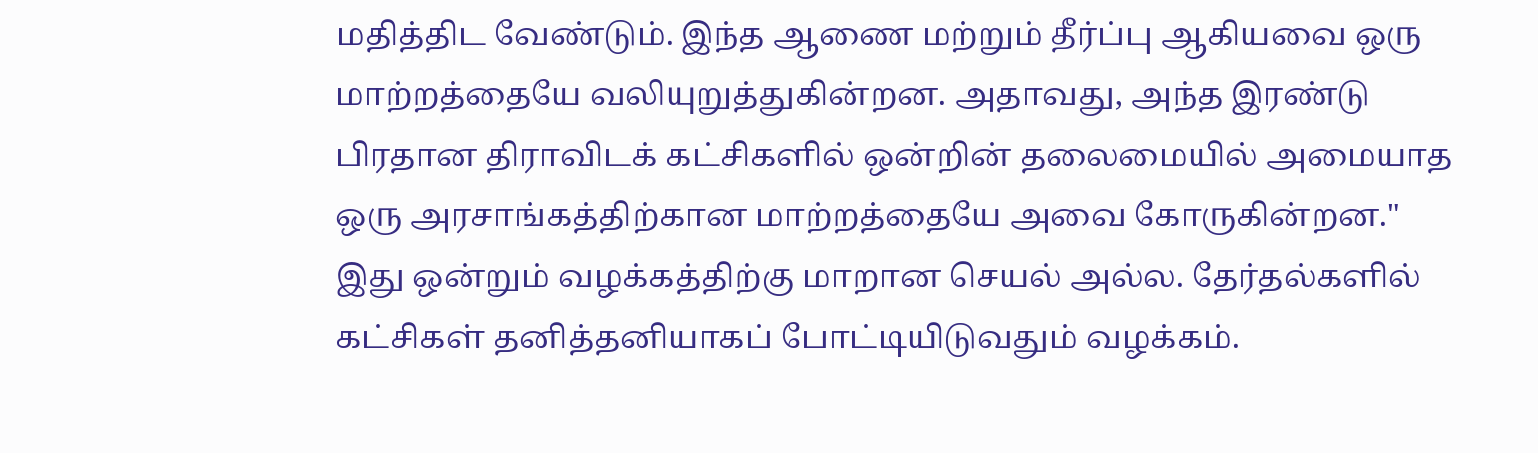மதித்திட வேண்டும். இந்த ஆணை மற்றும் தீர்ப்பு ஆகியவை ஒரு மாற்றத்தையே வலியுறுத்துகின்றன. அதாவது, அந்த இரண்டு பிரதான திராவிடக் கட்சிகளில் ஒன்றின் தலைமையில் அமையாத ஒரு அரசாங்கத்திற்கான மாற்றத்தையே அவை கோருகின்றன."
இது ஒன்றும் வழக்கத்திற்கு மாறான செயல் அல்ல. தேர்தல்களில் கட்சிகள் தனித்தனியாகப் போட்டியிடுவதும் வழக்கம்.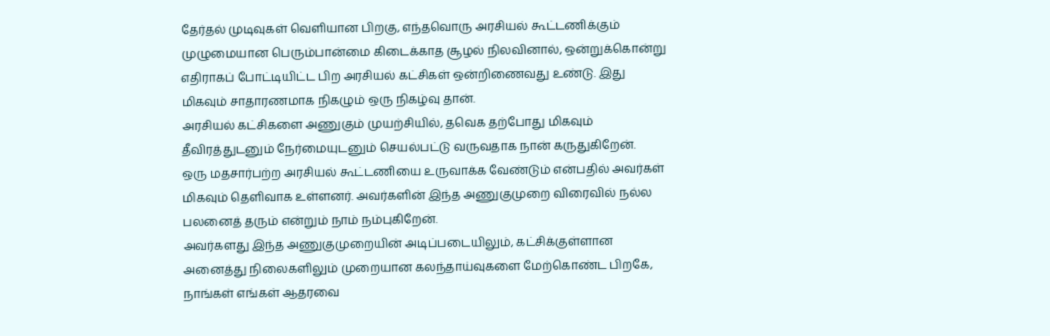தேர்தல் முடிவுகள் வெளியான பிறகு, எந்தவொரு அரசியல் கூட்டணிக்கும் முழுமையான பெரும்பான்மை கிடைக்காத சூழல் நிலவினால், ஒன்றுக்கொன்று எதிராகப் போட்டியிட்ட பிற அரசியல் கட்சிகள் ஒன்றிணைவது உண்டு. இது மிகவும் சாதாரணமாக நிகழும் ஒரு நிகழ்வு தான்.
அரசியல் கட்சிகளை அணுகும் முயற்சியில், தவெக தற்போது மிகவும் தீவிரத்துடனும் நேர்மையுடனும் செயல்பட்டு வருவதாக நான் கருதுகிறேன்.
ஒரு மதசார்பற்ற அரசியல் கூட்டணியை உருவாக்க வேண்டும் என்பதில் அவர்கள் மிகவும் தெளிவாக உள்ளனர். அவர்களின் இந்த அணுகுமுறை விரைவில் நல்ல பலனைத் தரும் என்றும் நாம் நம்புகிறேன்.
அவர்களது இந்த அணுகுமுறையின் அடிப்படையிலும், கட்சிக்குள்ளான அனைத்து நிலைகளிலும் முறையான கலந்தாய்வுகளை மேற்கொண்ட பிறகே, நாங்கள் எங்கள் ஆதரவை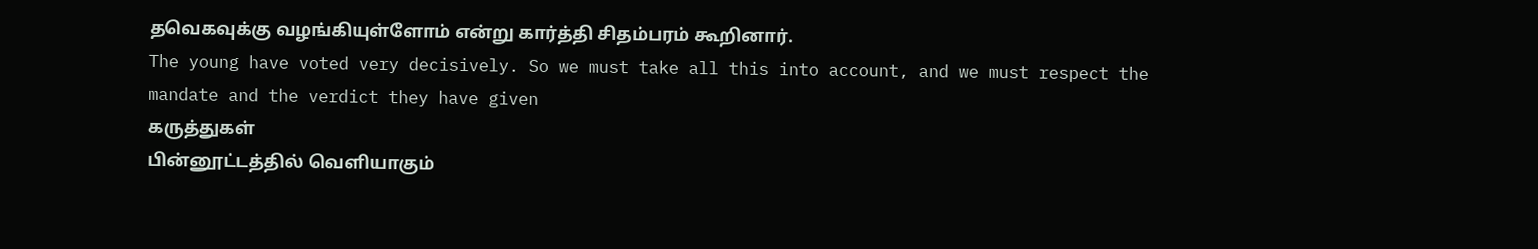தவெகவுக்கு வழங்கியுள்ளோம் என்று கார்த்தி சிதம்பரம் கூறினார்.
The young have voted very decisively. So we must take all this into account, and we must respect the mandate and the verdict they have given
கருத்துகள்
பின்னூட்டத்தில் வெளியாகும்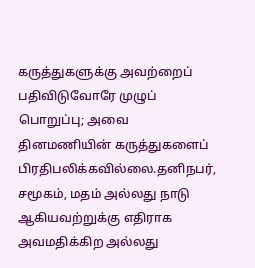கருத்துகளுக்கு அவற்றைப் பதிவிடுவோரே முழுப் பொறுப்பு; அவை தினமணியின் கருத்துகளைப் பிரதிபலிக்கவில்லை.தனிநபர், சமூகம், மதம் அல்லது நாடு ஆகியவற்றுக்கு எதிராக அவமதிக்கிற அல்லது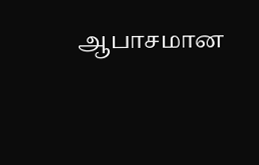ஆபாசமான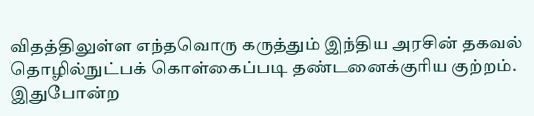விதத்திலுள்ள எந்தவொரு கருத்தும் இந்திய அரசின் தகவல் தொழில்நுட்பக் கொள்கைப்படி தண்டனைக்குரிய குற்றம். இதுபோன்ற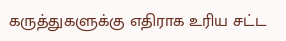கருத்துகளுக்கு எதிராக உரிய சட்ட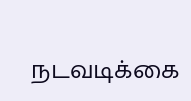நடவடிக்கை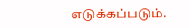எடுக்கப்படும்.